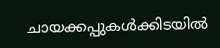ചായക്കപ്പുകൾക്കിടയിൽ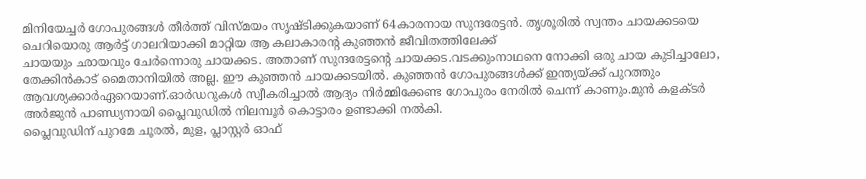മിനിയേച്ചർ ഗോപുരങ്ങൾ തീർത്ത് വിസ്മയം സൃഷ്ടിക്കുകയാണ് 64കാരനായ സുന്ദരേട്ടൻ. തൃശൂരിൽ സ്വന്തം ചായക്കടയെ ചെറിയൊരു ആർട്ട് ഗാലറിയാക്കി മാറ്റിയ ആ കലാകാരന്റ കുഞ്ഞൻ ജീവിതത്തിലേക്ക്
ചായയും ഛായവും ചേർന്നൊരു ചായക്കട. അതാണ് സുന്ദരേട്ടന്റെ ചായക്കട.വടക്കുംനാഥനെ നോക്കി ഒരു ചായ കുടിച്ചാലോ, തേക്കിൻകാട് മൈതാനിയിൽ അല്ല. ഈ കുഞ്ഞൻ ചായക്കടയിൽ. കുഞ്ഞൻ ഗോപുരങ്ങൾക്ക് ഇന്ത്യയ്ക്ക് പുറത്തും ആവശ്യക്കാർഏറെയാണ്.ഓർഡറുകൾ സ്വീകരിച്ചാൽ ആദ്യം നിർമ്മിക്കേണ്ട ഗോപുരം നേരിൽ ചെന്ന് കാണും.മുൻ കളക്ടർ അർജുൻ പാണ്ഡ്യനായി പ്ലൈവുഡിൽ നിലമ്പൂർ കൊട്ടാരം ഉണ്ടാക്കി നൽകി.
പ്ലൈവുഡിന് പുറമേ ചൂരൽ, മുള, പ്ലാസ്റ്റർ ഓഫ്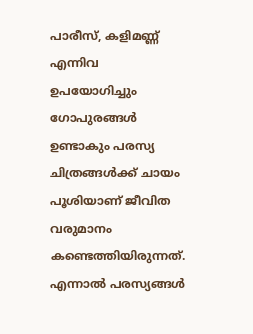പാരീസ്, കളിമണ്ണ് എന്നിവ ഉപയോഗിച്ചും ഗോപുരങ്ങൾ ഉണ്ടാകും പരസ്യ ചിത്രങ്ങൾക്ക് ചായം പൂശിയാണ് ജീവിത വരുമാനം കണ്ടെത്തിയിരുന്നത്. എന്നാൽ പരസ്യങ്ങൾ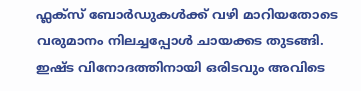ഫ്ലക്സ് ബോർഡുകൾക്ക് വഴി മാറിയതോടെ വരുമാനം നിലച്ചപ്പോൾ ചായക്കട തുടങ്ങി. ഇഷ്ട വിനോദത്തിനായി ഒരിടവും അവിടെ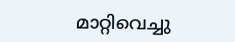മാറ്റിവെച്ചു